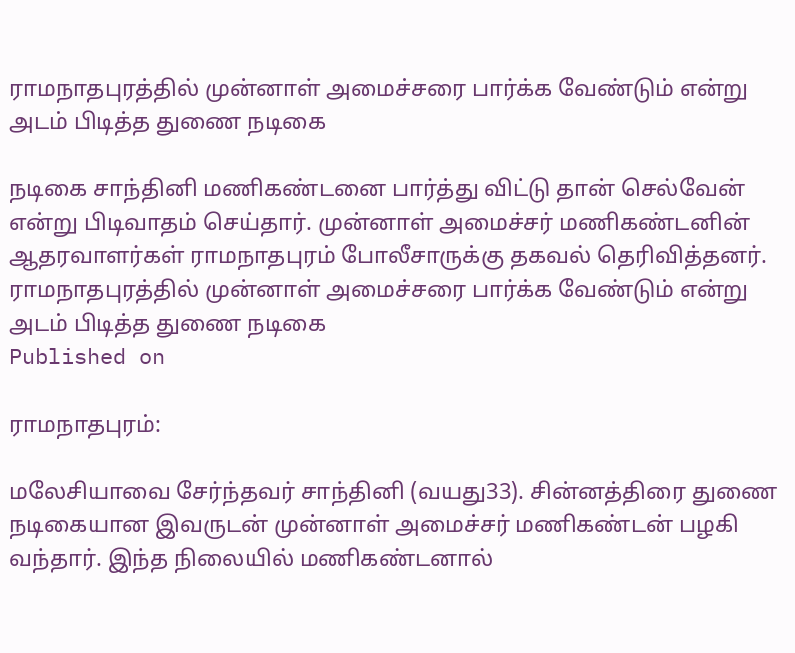ராமநாதபுரத்தில் முன்னாள் அமைச்சரை பார்க்க வேண்டும் என்று அடம் பிடித்த துணை நடிகை

நடிகை சாந்தினி மணிகண்டனை பார்த்து விட்டு தான் செல்வேன் என்று பிடிவாதம் செய்தார். முன்னாள் அமைச்சர் மணிகண்டனின் ஆதரவாளர்கள் ராமநாதபுரம் போலீசாருக்கு தகவல் தெரிவித்தனர்.
ராமநாதபுரத்தில் முன்னாள் அமைச்சரை பார்க்க வேண்டும் என்று அடம் பிடித்த துணை நடிகை
Published on

ராமநாதபுரம்:

மலேசியாவை சேர்ந்தவர் சாந்தினி (வயது33). சின்னத்திரை துணை நடிகையான இவருடன் முன்னாள் அமைச்சர் மணிகண்டன் பழகி வந்தார். இந்த நிலையில் மணிகண்டனால்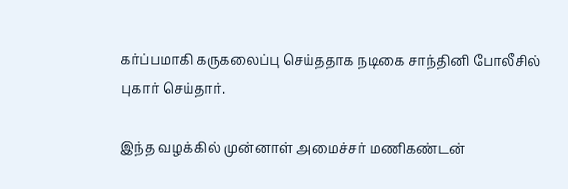கர்ப்பமாகி கருகலைப்பு செய்ததாக நடிகை சாந்தினி போலீசில் புகார் செய்தார்.

இந்த வழக்கில் முன்னாள் அமைச்சர் மணிகண்டன்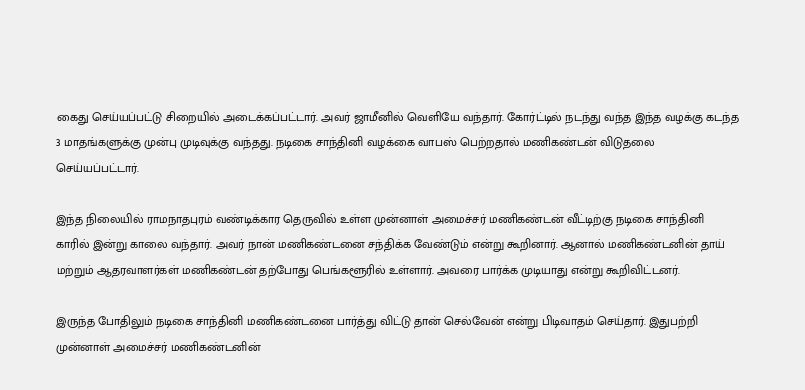கைது செய்யப்பட்டு சிறையில் அடைக்கப்பட்டார். அவர் ஜாமீனில் வெளியே வந்தார். கோர்ட்டில் நடந்து வந்த இந்த வழக்கு கடந்த 3 மாதங்களுக்கு முன்பு முடிவுக்கு வந்தது. நடிகை சாந்தினி வழக்கை வாபஸ் பெற்றதால் மணிகண்டன் விடுதலை செய்யப்பட்டார்.

இந்த நிலையில் ராமநாதபுரம் வண்டிக்கார தெருவில் உள்ள முன்னாள் அமைச்சர் மணிகண்டன் வீட்டிற்கு நடிகை சாந்தினி காரில் இன்று காலை வந்தார். அவர் நான் மணிகண்டனை சந்திக்க வேண்டும் என்று கூறினார். ஆனால் மணிகண்டனின் தாய் மற்றும் ஆதரவாளர்கள் மணிகண்டன் தற்போது பெங்களூரில் உள்ளார். அவரை பார்க்க முடியாது என்று கூறிவிட்டனர்.

இருந்த போதிலும் நடிகை சாந்தினி மணிகண்டனை பார்த்து விட்டு தான் செல்வேன் என்று பிடிவாதம் செய்தார். இதுபற்றி முன்னாள் அமைச்சர் மணிகண்டனின்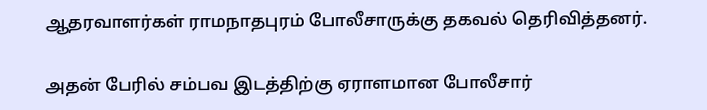ஆதரவாளர்கள் ராமநாதபுரம் போலீசாருக்கு தகவல் தெரிவித்தனர்.

அதன் பேரில் சம்பவ இடத்திற்கு ஏராளமான போலீசார்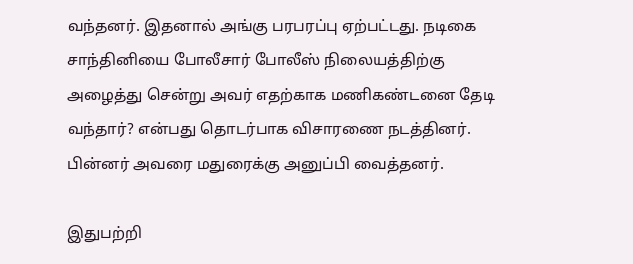வந்தனர். இதனால் அங்கு பரபரப்பு ஏற்பட்டது. நடிகை சாந்தினியை போலீசார் போலீஸ் நிலையத்திற்கு அழைத்து சென்று அவர் எதற்காக மணிகண்டனை தேடி வந்தார்? என்பது தொடர்பாக விசாரணை நடத்தினர். பின்னர் அவரை மதுரைக்கு அனுப்பி வைத்தனர்.

இதுபற்றி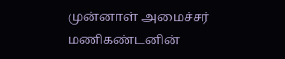முன்னாள் அமைச்சர் மணிகண்டனின்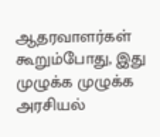ஆதரவாளர்கள் கூறும்போது, இது முழுக்க முழுக்க அரசியல்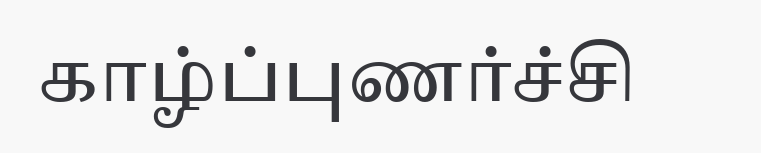காழ்ப்புணர்ச்சி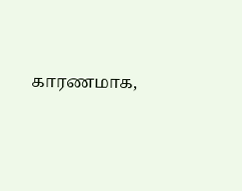காரணமாக,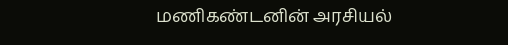மணிகண்டனின் அரசியல்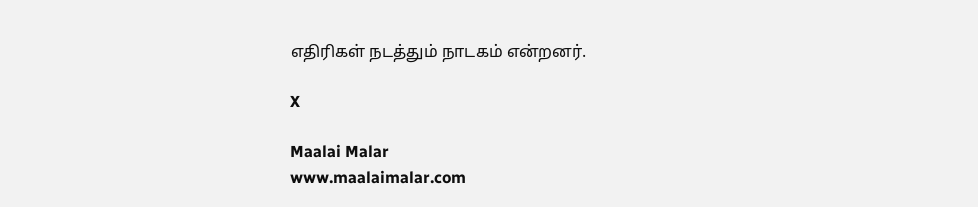எதிரிகள் நடத்தும் நாடகம் என்றனர்.

X

Maalai Malar
www.maalaimalar.com